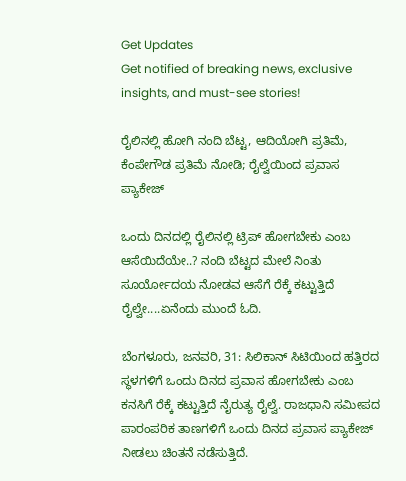Get Updates
Get notified of breaking news, exclusive insights, and must-see stories!

ರೈಲಿನಲ್ಲಿ ಹೋಗಿ ನಂದಿ ಬೆಟ್ಟ, ಆದಿಯೋಗಿ ಪ್ರತಿಮೆ, ಕೆಂಪೇಗೌಡ ಪ್ರತಿಮೆ ನೋಡಿ; ರೈಲ್ವೆಯಿಂದ ಪ್ರವಾಸ ಪ್ಯಾಕೇಜ್

ಒಂದು ದಿನದಲ್ಲಿ ರೈಲಿನಲ್ಲಿ ಟ್ರಿಪ್ ಹೋಗಬೇಕು ಎಂಬ ಆಸೆಯಿದೆಯೇ..? ನಂದಿ ಬೆಟ್ಟದ ಮೇಲೆ ನಿಂತು ಸೂರ್ಯೋದಯ ನೋಡವ ಆಸೆಗೆ ರೆಕ್ಕೆ ಕಟ್ಟುತ್ತಿದೆ ರೈಲ್ವೇ....ಏನೆಂದು ಮುಂದೆ ಓದಿ.

ಬೆಂಗಳೂರು, ಜನವರಿ, 31: ಸಿಲಿಕಾನ್ ಸಿಟಿಯಿಂದ ಹತ್ತಿರದ ಸ್ಥಳಗಳಿಗೆ ಒಂದು ದಿನದ ಪ್ರವಾಸ ಹೋಗಬೇಕು ಎಂಬ ಕನಸಿಗೆ ರೆಕ್ಕೆ ಕಟ್ಟುತ್ತಿದೆ ನೈರುತ್ಯ ರೈಲ್ವೆ. ರಾಜಧಾನಿ ಸಮೀಪದ ಪಾರಂಪರಿಕ ತಾಣಗಳಿಗೆ ಒಂದು ದಿನದ ಪ್ರವಾಸ ಪ್ಯಾಕೇಜ್ ನೀಡಲು ಚಿಂತನೆ ನಡೆಸುತ್ತಿದೆ.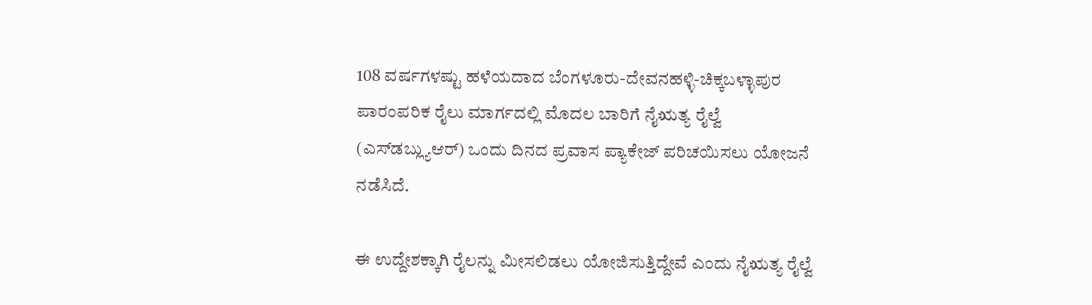108 ವರ್ಷಗಳಷ್ಟು ಹಳೆಯದಾದ ಬೆಂಗಳೂರು-ದೇವನಹಳ್ಳಿ-ಚಿಕ್ಕಬಳ್ಳಾಪುರ ಪಾರಂಪರಿಕ ರೈಲು ಮಾರ್ಗದಲ್ಲಿ ಮೊದಲ ಬಾರಿಗೆ ನೈಋತ್ಯ ರೈಲ್ವೆ (ಎಸ್‌ಡಬ್ಲ್ಯುಆರ್) ಒಂದು ದಿನದ ಪ್ರವಾಸ ಪ್ಯಾಕೇಜ್ ಪರಿಚಯಿಸಲು ಯೋಜನೆ ನಡೆಸಿದೆ.

ಈ ಉದ್ದೇಶಕ್ಕಾಗಿ ರೈಲನ್ನು ಮೀಸಲಿಡಲು ಯೋಜಿಸುತ್ತಿದ್ದೇವೆ ಎಂದು ನೈಋತ್ಯ ರೈಲ್ವೆ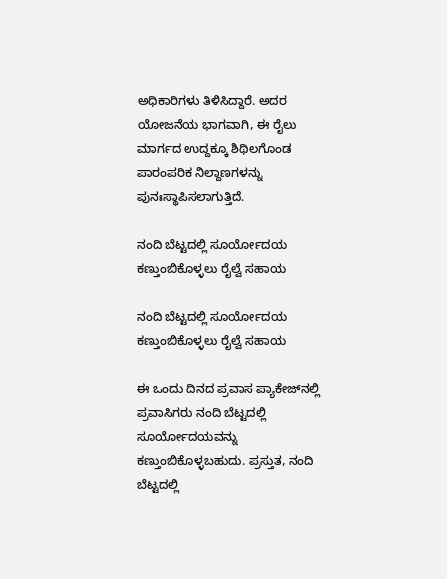ಅಧಿಕಾರಿಗಳು ತಿಳಿಸಿದ್ದಾರೆ. ಅದರ ಯೋಜನೆಯ ಭಾಗವಾಗಿ, ಈ ರೈಲು ಮಾರ್ಗದ ಉದ್ದಕ್ಕೂ ಶಿಥಿಲಗೊಂಡ ಪಾರಂಪರಿಕ ನಿಲ್ದಾಣಗಳನ್ನು ಪುನಃಸ್ಥಾಪಿಸಲಾಗುತ್ತಿದೆ.

ನಂದಿ ಬೆಟ್ಟದಲ್ಲಿ ಸೂರ್ಯೋದಯ ಕಣ್ತುಂಬಿಕೊಳ್ಳಲು ರೈಲ್ವೆ ಸಹಾಯ

ನಂದಿ ಬೆಟ್ಟದಲ್ಲಿ ಸೂರ್ಯೋದಯ ಕಣ್ತುಂಬಿಕೊಳ್ಳಲು ರೈಲ್ವೆ ಸಹಾಯ

ಈ ಒಂದು ದಿನದ ಪ್ರವಾಸ ಪ್ಯಾಕೇಜ್‌ನಲ್ಲಿ ಪ್ರವಾಸಿಗರು ನಂದಿ ಬೆಟ್ಟದಲ್ಲಿ ಸೂರ್ಯೋದಯವನ್ನು ಕಣ್ತುಂಬಿಕೊಳ್ಳಬಹುದು. ಪ್ರಸ್ತುತ, ನಂದಿ ಬೆಟ್ಟದಲ್ಲಿ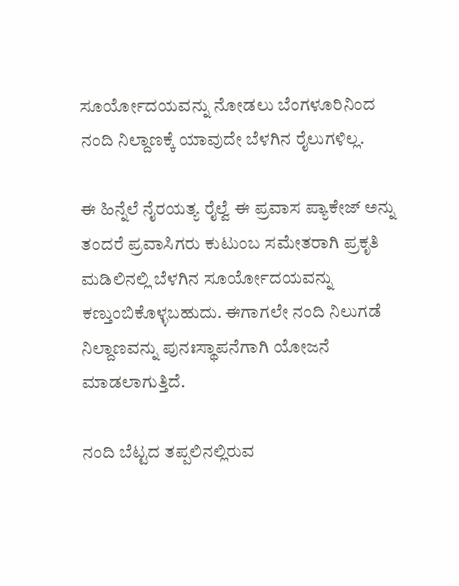ಸೂರ್ಯೋದಯವನ್ನು ನೋಡಲು ಬೆಂಗಳೂರಿನಿಂದ ನಂದಿ ನಿಲ್ದಾಣಕ್ಕೆ ಯಾವುದೇ ಬೆಳಗಿನ ರೈಲುಗಳಿಲ್ಲ.

ಈ ಹಿನ್ನೆಲೆ ನೈರಯತ್ಯ ರೈಲ್ವೆ ಈ ಪ್ರವಾಸ ಪ್ಯಾಕೇಜ್‌ ಅನ್ನು ತಂದರೆ ಪ್ರವಾಸಿಗರು ಕುಟುಂಬ ಸಮೇತರಾಗಿ ಪ್ರಕೃತಿ ಮಡಿಲಿನಲ್ಲಿ ಬೆಳಗಿನ ಸೂರ್ಯೋದಯವನ್ನು ಕಣ್ತುಂಬಿಕೊಳ್ಳಬಹುದು. ಈಗಾಗಲೇ ನಂದಿ ನಿಲುಗಡೆ ನಿಲ್ದಾಣವನ್ನು ಪುನಃಸ್ಥಾಪನೆಗಾಗಿ ಯೋಜನೆ ಮಾಡಲಾಗುತ್ತಿದೆ.

ನಂದಿ ಬೆಟ್ಟದ ತಪ್ಪಲಿನಲ್ಲಿರುವ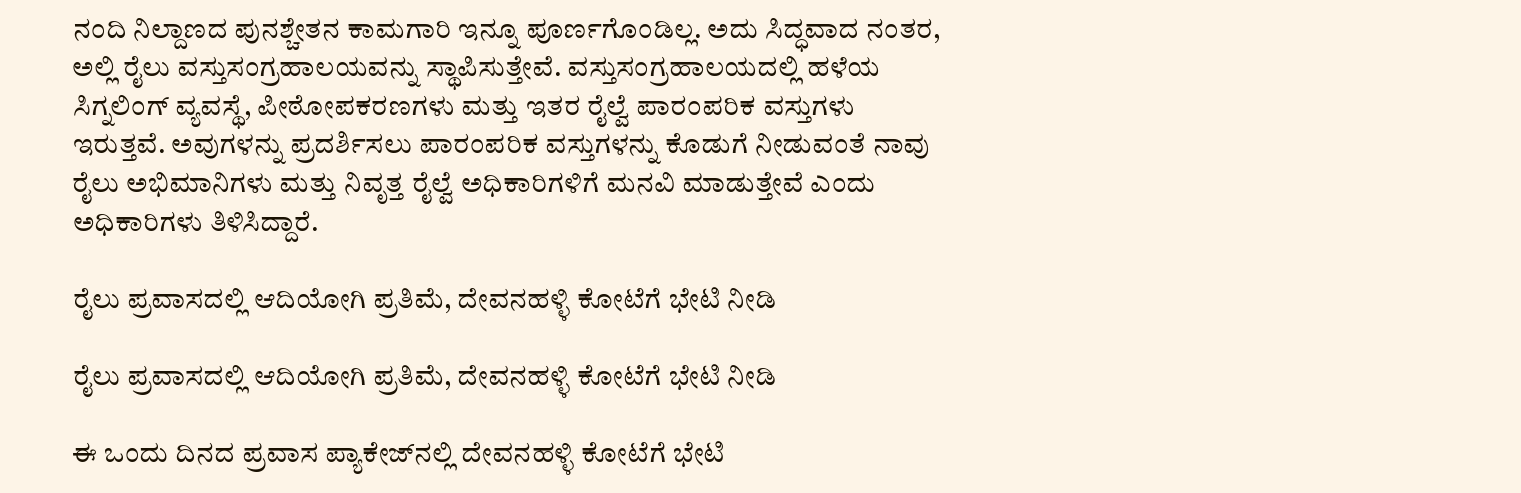ನಂದಿ ನಿಲ್ದಾಣದ ಪುನಶ್ಚೇತನ ಕಾಮಗಾರಿ ಇನ್ನೂ ಪೂರ್ಣಗೊಂಡಿಲ್ಲ. ಅದು ಸಿದ್ಧವಾದ ನಂತರ, ಅಲ್ಲಿ ರೈಲು ವಸ್ತುಸಂಗ್ರಹಾಲಯವನ್ನು ಸ್ಥಾಪಿಸುತ್ತೇವೆ. ವಸ್ತುಸಂಗ್ರಹಾಲಯದಲ್ಲಿ ಹಳೆಯ ಸಿಗ್ನಲಿಂಗ್ ವ್ಯವಸ್ಥೆ, ಪೀಠೋಪಕರಣಗಳು ಮತ್ತು ಇತರ ರೈಲ್ವೆ ಪಾರಂಪರಿಕ ವಸ್ತುಗಳು ಇರುತ್ತವೆ. ಅವುಗಳನ್ನು ಪ್ರದರ್ಶಿಸಲು ಪಾರಂಪರಿಕ ವಸ್ತುಗಳನ್ನು ಕೊಡುಗೆ ನೀಡುವಂತೆ ನಾವು ರೈಲು ಅಭಿಮಾನಿಗಳು ಮತ್ತು ನಿವೃತ್ತ ರೈಲ್ವೆ ಅಧಿಕಾರಿಗಳಿಗೆ ಮನವಿ ಮಾಡುತ್ತೇವೆ ಎಂದು ಅಧಿಕಾರಿಗಳು ತಿಳಿಸಿದ್ದಾರೆ.

ರೈಲು ಪ್ರವಾಸದಲ್ಲಿ ಆದಿಯೋಗಿ ಪ್ರತಿಮೆ, ದೇವನಹಳ್ಳಿ ಕೋಟೆಗೆ ಭೇಟಿ ನೀಡಿ

ರೈಲು ಪ್ರವಾಸದಲ್ಲಿ ಆದಿಯೋಗಿ ಪ್ರತಿಮೆ, ದೇವನಹಳ್ಳಿ ಕೋಟೆಗೆ ಭೇಟಿ ನೀಡಿ

ಈ ಒಂದು ದಿನದ ಪ್ರವಾಸ ಪ್ಯಾಕೇಜ್‌ನಲ್ಲಿ ದೇವನಹಳ್ಳಿ ಕೋಟೆಗೆ ಭೇಟಿ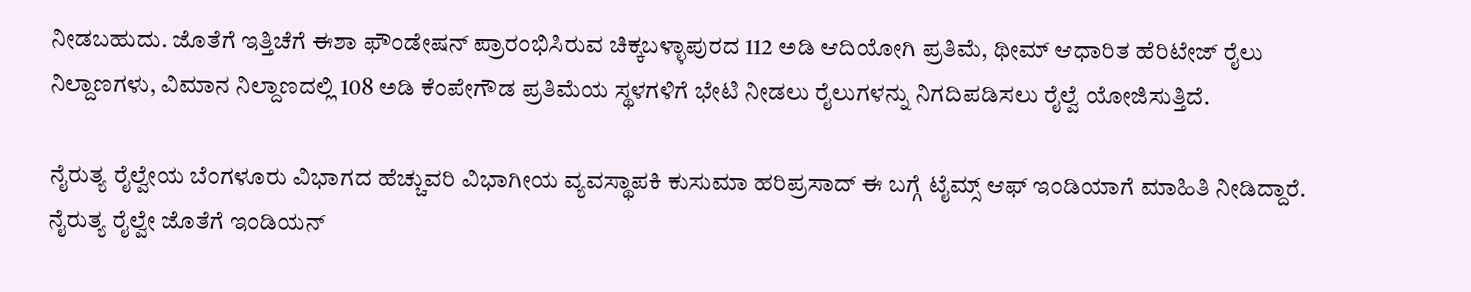ನೀಡಬಹುದು. ಜೊತೆಗೆ ಇತ್ತಿಚೆಗೆ ಈಶಾ ಫೌಂಡೇಷನ್ ಪ್ರಾರಂಭಿಸಿರುವ ಚಿಕ್ಕಬಳ್ಳಾಪುರದ 112 ಅಡಿ ಆದಿಯೋಗಿ ಪ್ರತಿಮೆ, ಥೀಮ್ ಆಧಾರಿತ ಹೆರಿಟೇಜ್ ರೈಲು ನಿಲ್ದಾಣಗಳು, ವಿಮಾನ ನಿಲ್ದಾಣದಲ್ಲಿ 108 ಅಡಿ ಕೆಂಪೇಗೌಡ ಪ್ರತಿಮೆಯ ಸ್ಥಳಗಳಿಗೆ ಭೇಟಿ ನೀಡಲು ರೈಲುಗಳನ್ನು ನಿಗದಿಪಡಿಸಲು ರೈಲ್ವೆ ಯೋಜಿಸುತ್ತಿದೆ.

ನೈರುತ್ಯ ರೈಲ್ವೇಯ ಬೆಂಗಳೂರು ವಿಭಾಗದ ಹೆಚ್ಚುವರಿ ವಿಭಾಗೀಯ ವ್ಯವಸ್ಥಾಪಕಿ ಕುಸುಮಾ ಹರಿಪ್ರಸಾದ್ ಈ ಬಗ್ಗೆ ಟೈಮ್ಸ್ ಆಫ್ ಇಂಡಿಯಾಗೆ ಮಾಹಿತಿ ನೀಡಿದ್ದಾರೆ. ನೈರುತ್ಯ ರೈಲ್ವೇ ಜೊತೆಗೆ ಇಂಡಿಯನ್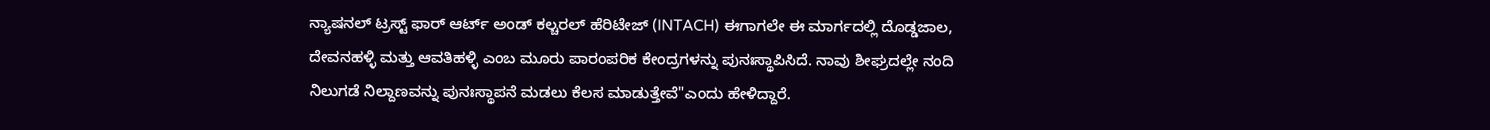ನ್ಯಾಷನಲ್ ಟ್ರಸ್ಟ್ ಫಾರ್ ಆರ್ಟ್ ಅಂಡ್ ಕಲ್ಚರಲ್ ಹೆರಿಟೇಜ್ (INTACH) ಈಗಾಗಲೇ ಈ ಮಾರ್ಗದಲ್ಲಿ ದೊಡ್ಡಜಾಲ, ದೇವನಹಳ್ಳಿ ಮತ್ತು ಆವತಿಹಳ್ಳಿ ಎಂಬ ಮೂರು ಪಾರಂಪರಿಕ ಕೇಂದ್ರಗಳನ್ನು ಪುನಃಸ್ಥಾಪಿಸಿದೆ. ನಾವು ಶೀಘ್ರದಲ್ಲೇ ನಂದಿ ನಿಲುಗಡೆ ನಿಲ್ದಾಣವನ್ನು ಪುನಃಸ್ಥಾಪನೆ ಮಡಲು ಕೆಲಸ ಮಾಡುತ್ತೇವೆ"ಎಂದು ಹೇಳಿದ್ದಾರೆ.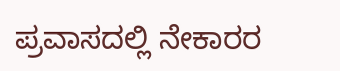ಪ್ರವಾಸದಲ್ಲಿ ನೇಕಾರರ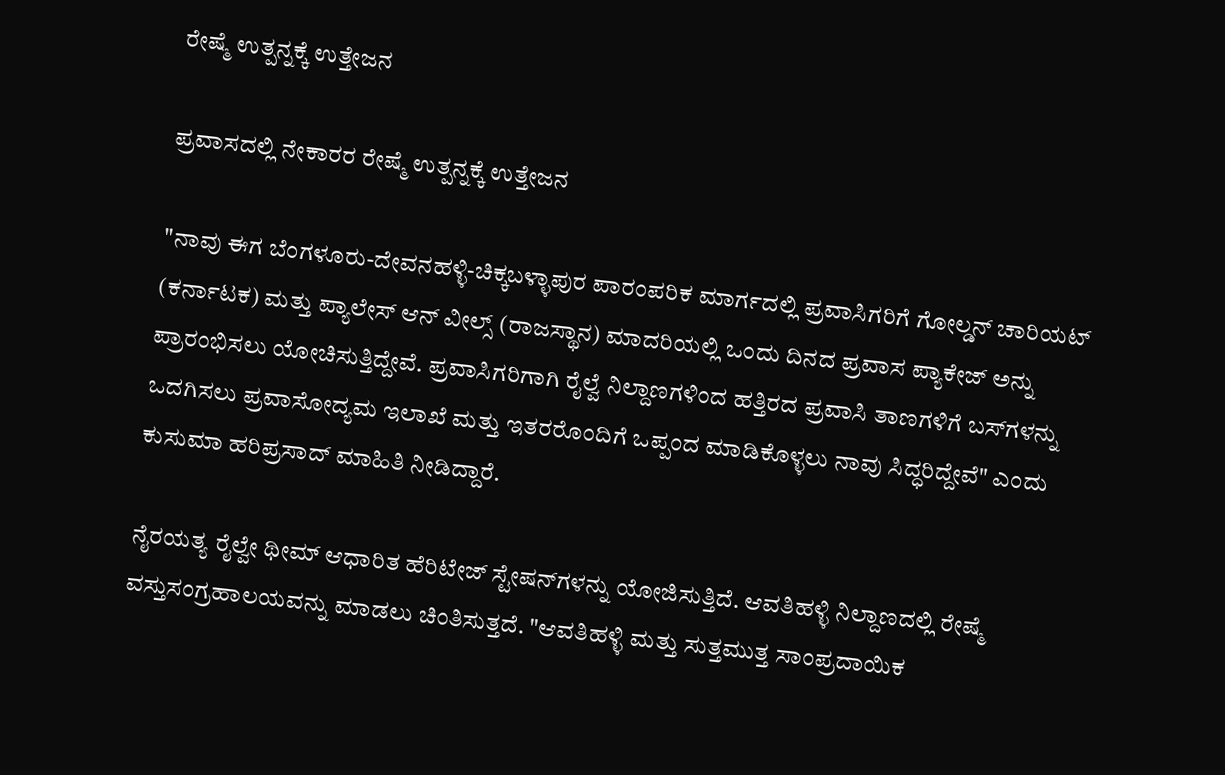ರೇಷ್ಮೆ ಉತ್ಪನ್ನಕ್ಕೆ ಉತ್ತೇಜನ

ಪ್ರವಾಸದಲ್ಲಿ ನೇಕಾರರ ರೇಷ್ಮೆ ಉತ್ಪನ್ನಕ್ಕೆ ಉತ್ತೇಜನ

"ನಾವು ಈಗ ಬೆಂಗಳೂರು-ದೇವನಹಳ್ಳಿ-ಚಿಕ್ಕಬಳ್ಳಾಪುರ ಪಾರಂಪರಿಕ ಮಾರ್ಗದಲ್ಲಿ ಪ್ರವಾಸಿಗರಿಗೆ ಗೋಲ್ಡನ್ ಚಾರಿಯಟ್ (ಕರ್ನಾಟಕ) ಮತ್ತು ಪ್ಯಾಲೇಸ್ ಆನ್ ವೀಲ್ಸ್ (ರಾಜಸ್ಥಾನ) ಮಾದರಿಯಲ್ಲಿ ಒಂದು ದಿನದ ಪ್ರವಾಸ ಪ್ಯಾಕೇಜ್ ಅನ್ನು ಪ್ರಾರಂಭಿಸಲು ಯೋಚಿಸುತ್ತಿದ್ದೇವೆ. ಪ್ರವಾಸಿಗರಿಗಾಗಿ ರೈಲ್ವೆ ನಿಲ್ದಾಣಗಳಿಂದ ಹತ್ತಿರದ ಪ್ರವಾಸಿ ತಾಣಗಳಿಗೆ ಬಸ್‌ಗಳನ್ನು ಒದಗಿಸಲು ಪ್ರವಾಸೋದ್ಯಮ ಇಲಾಖೆ ಮತ್ತು ಇತರರೊಂದಿಗೆ ಒಪ್ಪಂದ ಮಾಡಿಕೊಳ್ಳಲು ನಾವು ಸಿದ್ಧರಿದ್ದೇವೆ" ಎಂದು ಕುಸುಮಾ ಹರಿಪ್ರಸಾದ್ ಮಾಹಿತಿ ನೀಡಿದ್ದಾರೆ.

ನೈರಯತ್ಯ ರೈಲ್ವೇ ಥೀಮ್ ಆಧಾರಿತ ಹೆರಿಟೇಜ್ ಸ್ಟೇಷನ್‌ಗಳನ್ನು ಯೋಜಿಸುತ್ತಿದೆ. ಆವತಿಹಳ್ಳಿ ನಿಲ್ದಾಣದಲ್ಲಿ ರೇಷ್ಮೆ ವಸ್ತುಸಂಗ್ರಹಾಲಯವನ್ನು ಮಾಡಲು ಚಿಂತಿಸುತ್ತದೆ. "ಆವತಿಹಳ್ಳಿ ಮತ್ತು ಸುತ್ತಮುತ್ತ ಸಾಂಪ್ರದಾಯಿಕ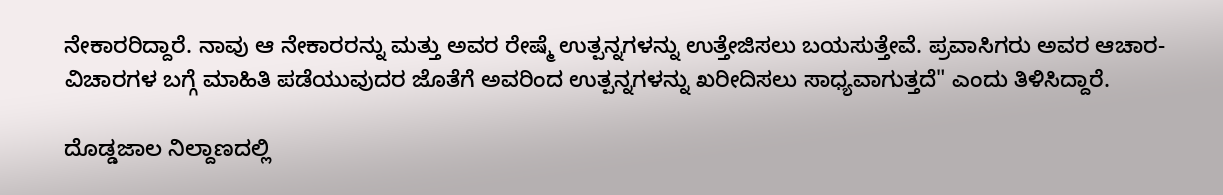ನೇಕಾರರಿದ್ದಾರೆ. ನಾವು ಆ ನೇಕಾರರನ್ನು ಮತ್ತು ಅವರ ರೇಷ್ಮೆ ಉತ್ಪನ್ನಗಳನ್ನು ಉತ್ತೇಜಿಸಲು ಬಯಸುತ್ತೇವೆ. ಪ್ರವಾಸಿಗರು ಅವರ ಆಚಾರ-ವಿಚಾರಗಳ ಬಗ್ಗೆ ಮಾಹಿತಿ ಪಡೆಯುವುದರ ಜೊತೆಗೆ ಅವರಿಂದ ಉತ್ಪನ್ನಗಳನ್ನು ಖರೀದಿಸಲು ಸಾಧ್ಯವಾಗುತ್ತದೆ" ಎಂದು ತಿಳಿಸಿದ್ದಾರೆ.

ದೊಡ್ಡಜಾಲ ನಿಲ್ದಾಣದಲ್ಲಿ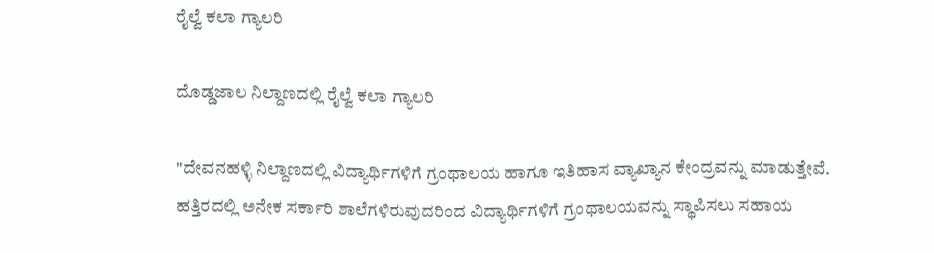ರೈಲ್ವೆ ಕಲಾ ಗ್ಯಾಲರಿ

ದೊಡ್ಡಜಾಲ ನಿಲ್ದಾಣದಲ್ಲಿ ರೈಲ್ವೆ ಕಲಾ ಗ್ಯಾಲರಿ

"ದೇವನಹಳ್ಳಿ ನಿಲ್ದಾಣದಲ್ಲಿ ವಿದ್ಯಾರ್ಥಿಗಳಿಗೆ ಗ್ರಂಥಾಲಯ ಹಾಗೂ ಇತಿಹಾಸ ವ್ಯಾಖ್ಯಾನ ಕೇಂದ್ರವನ್ನು ಮಾಡುತ್ತೇವೆ. ಹತ್ತಿರದಲ್ಲಿ ಅನೇಕ ಸರ್ಕಾರಿ ಶಾಲೆಗಳಿರುವುದರಿಂದ ವಿದ್ಯಾರ್ಥಿಗಳಿಗೆ ಗ್ರಂಥಾಲಯವನ್ನು ಸ್ಥಾಪಿಸಲು ಸಹಾಯ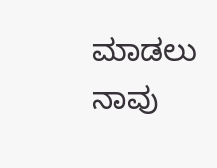ಮಾಡಲು ನಾವು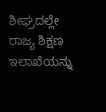ಶೀಘ್ರದಲ್ಲೇ ರಾಜ್ಯ ಶಿಕ್ಷಣ ಇಲಾಖೆಯನ್ನು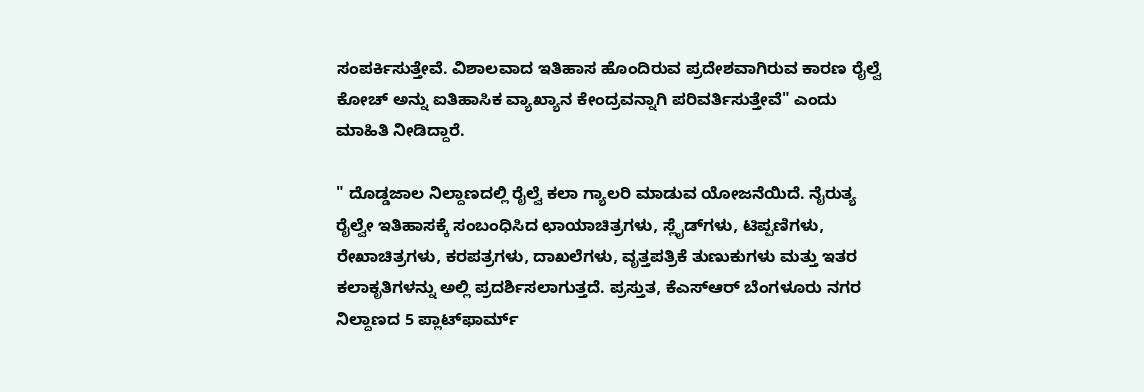ಸಂಪರ್ಕಿಸುತ್ತೇವೆ. ವಿಶಾಲವಾದ ಇತಿಹಾಸ ಹೊಂದಿರುವ ಪ್ರದೇಶವಾಗಿರುವ ಕಾರಣ ರೈಲ್ವೆ ಕೋಚ್ ಅನ್ನು ಐತಿಹಾಸಿಕ ವ್ಯಾಖ್ಯಾನ ಕೇಂದ್ರವನ್ನಾಗಿ ಪರಿವರ್ತಿಸುತ್ತೇವೆ" ಎಂದು ಮಾಹಿತಿ ನೀಡಿದ್ದಾರೆ.

" ದೊಡ್ಡಜಾಲ ನಿಲ್ದಾಣದಲ್ಲಿ ರೈಲ್ವೆ ಕಲಾ ಗ್ಯಾಲರಿ ಮಾಡುವ ಯೋಜನೆಯಿದೆ. ನೈರುತ್ಯ ರೈಲ್ವೇ ಇತಿಹಾಸಕ್ಕೆ ಸಂಬಂಧಿಸಿದ ಛಾಯಾಚಿತ್ರಗಳು, ಸ್ಲೈಡ್‌ಗಳು, ಟಿಪ್ಪಣಿಗಳು, ರೇಖಾಚಿತ್ರಗಳು, ಕರಪತ್ರಗಳು, ದಾಖಲೆಗಳು, ವೃತ್ತಪತ್ರಿಕೆ ತುಣುಕುಗಳು ಮತ್ತು ಇತರ ಕಲಾಕೃತಿಗಳನ್ನು ಅಲ್ಲಿ ಪ್ರದರ್ಶಿಸಲಾಗುತ್ತದೆ. ಪ್ರಸ್ತುತ, ಕೆಎಸ್ಆರ್ ಬೆಂಗಳೂರು ನಗರ ನಿಲ್ದಾಣದ 5 ಪ್ಲಾಟ್‌ಫಾರ್ಮ್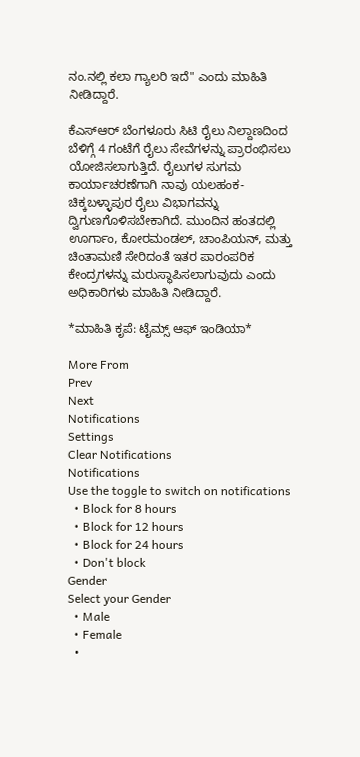ನಂ.ನಲ್ಲಿ ಕಲಾ ಗ್ಯಾಲರಿ ಇದೆ" ಎಂದು ಮಾಹಿತಿ ನೀಡಿದ್ದಾರೆ.

ಕೆಎಸ್ಆರ್ ಬೆಂಗಳೂರು ಸಿಟಿ ರೈಲು ನಿಲ್ದಾಣದಿಂದ ಬೆಳಿಗ್ಗೆ 4 ಗಂಟೆಗೆ ರೈಲು ಸೇವೆಗಳನ್ನು ಪ್ರಾರಂಭಿಸಲು ಯೋಜಿಸಲಾಗುತ್ತಿದೆ. ರೈಲುಗಳ ಸುಗಮ ಕಾರ್ಯಾಚರಣೆಗಾಗಿ ನಾವು ಯಲಹಂಕ-ಚಿಕ್ಕಬಳ್ಳಾಪುರ ರೈಲು ವಿಭಾಗವನ್ನು ದ್ವಿಗುಣಗೊಳಿಸಬೇಕಾಗಿದೆ. ಮುಂದಿನ ಹಂತದಲ್ಲಿ ಊರ್ಗಾಂ, ಕೋರಮಂಡಲ್, ಚಾಂಪಿಯನ್, ಮತ್ತು ಚಿಂತಾಮಣಿ ಸೇರಿದಂತೆ ಇತರ ಪಾರಂಪರಿಕ ಕೇಂದ್ರಗಳನ್ನು ಮರುಸ್ಥಾಪಿಸಲಾಗುವುದು ಎಂದು ಅಧಿಕಾರಿಗಳು ಮಾಹಿತಿ ನೀಡಿದ್ದಾರೆ.

*ಮಾಹಿತಿ ಕೃಪೆ: ಟೈಮ್ಸ್ ಆಫ್ ಇಂಡಿಯಾ*

More From
Prev
Next
Notifications
Settings
Clear Notifications
Notifications
Use the toggle to switch on notifications
  • Block for 8 hours
  • Block for 12 hours
  • Block for 24 hours
  • Don't block
Gender
Select your Gender
  • Male
  • Female
  •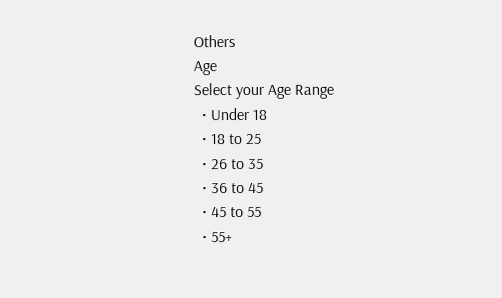Others
Age
Select your Age Range
  • Under 18
  • 18 to 25
  • 26 to 35
  • 36 to 45
  • 45 to 55
  • 55+